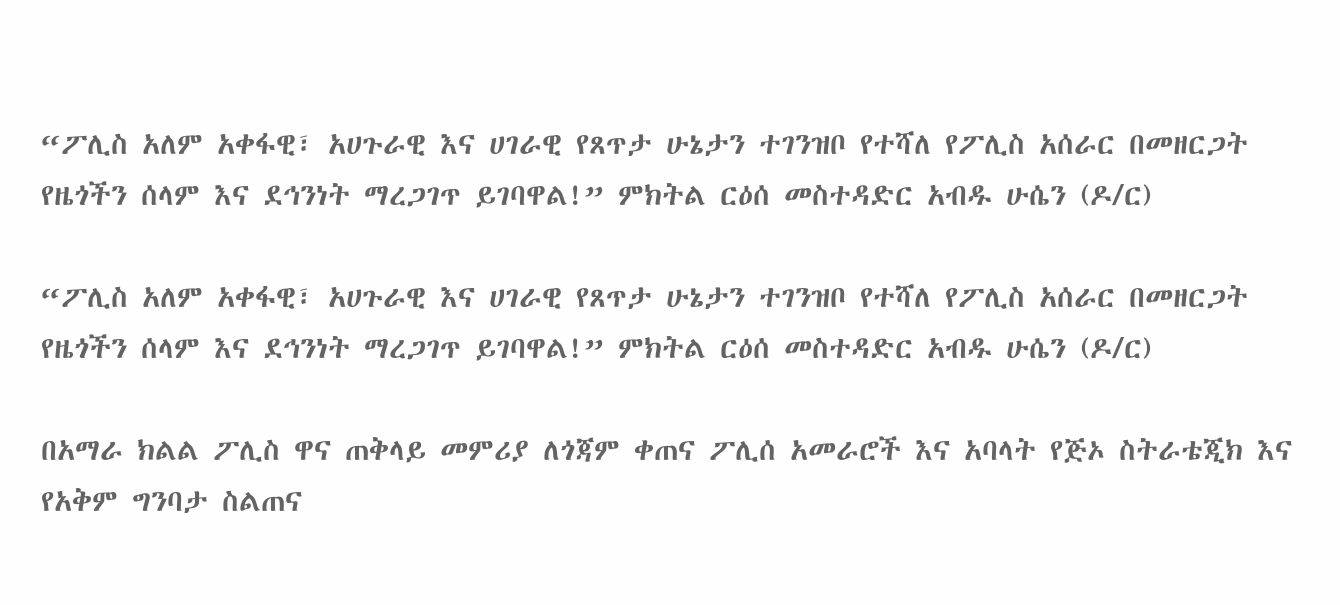“ፖሊስ አለም አቀፋዊ፣ አሀጉራዊ እና ሀገራዊ የጸጥታ ሁኔታን ተገንዝቦ የተሻለ የፖሊስ አሰራር በመዘርጋት የዜጎችን ሰላም እና ደኅንነት ማረጋገጥ ይገባዋል!” ምክትል ርዕሰ መስተዳድር አብዱ ሁሴን (ዶ/ር)

“ፖሊስ አለም አቀፋዊ፣ አሀጉራዊ እና ሀገራዊ የጸጥታ ሁኔታን ተገንዝቦ የተሻለ የፖሊስ አሰራር በመዘርጋት የዜጎችን ሰላም እና ደኅንነት ማረጋገጥ ይገባዋል!” ምክትል ርዕሰ መስተዳድር አብዱ ሁሴን (ዶ/ር)

በአማራ ክልል ፖሊስ ዋና ጠቅላይ መምሪያ ለጎጃም ቀጠና ፖሊሰ አመራሮች እና አባላት የጅኦ ስትራቴጂክ እና የአቅም ግንባታ ስልጠና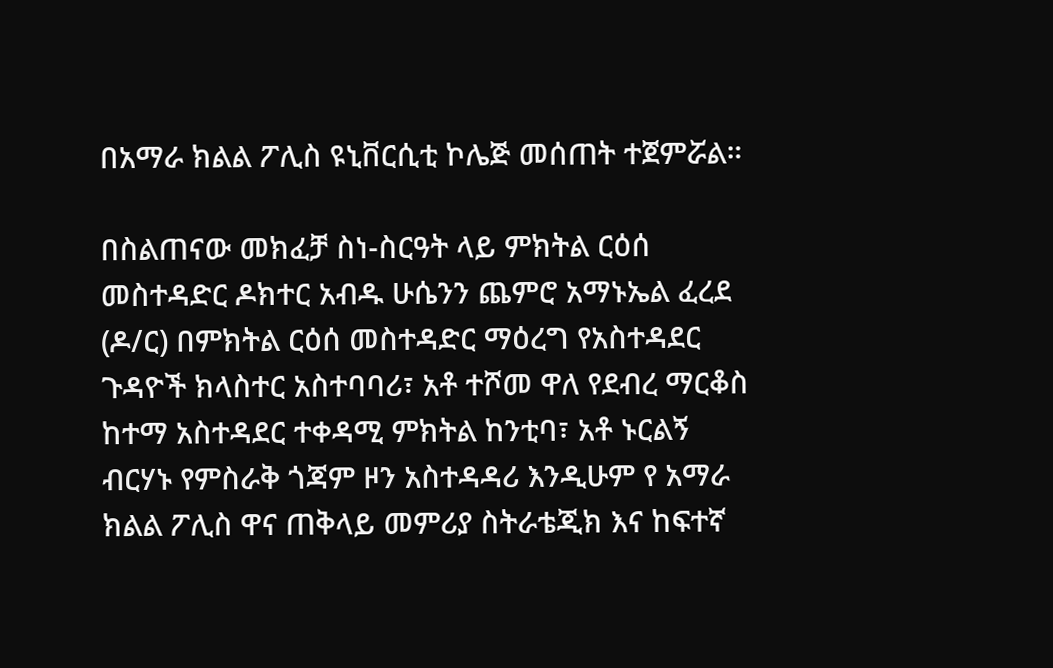በአማራ ክልል ፖሊስ ዩኒቨርሲቲ ኮሌጅ መሰጠት ተጀምሯል።

በስልጠናው መክፈቻ ስነ-ስርዓት ላይ ምክትል ርዕሰ መስተዳድር ዶክተር አብዱ ሁሴንን ጨምሮ አማኑኤል ፈረደ (ዶ/ር) በምክትል ርዕሰ መስተዳድር ማዕረግ የአስተዳደር ጉዳዮች ክላስተር አስተባባሪ፣ አቶ ተሾመ ዋለ የደብረ ማርቆስ ከተማ አስተዳደር ተቀዳሚ ምክትል ከንቲባ፣ አቶ ኑርልኝ ብርሃኑ የምስራቅ ጎጃም ዞን አስተዳዳሪ እንዲሁም የ አማራ ክልል ፖሊስ ዋና ጠቅላይ መምሪያ ስትራቴጂክ እና ከፍተኛ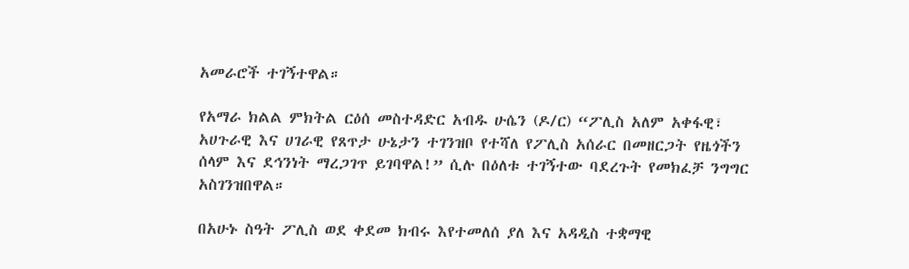አመራሮች ተገኝተዋል።

የአማራ ክልል ምክትል ርዕሰ መስተዳድር አብዱ ሁሴን (ዶ/ር) “ፖሊስ አለም አቀፋዊ፣ አሀጉራዊ እና ሀገራዊ የጸጥታ ሁኔታን ተገንዝቦ የተሻለ የፖሊስ አሰራር በመዘርጋት የዜጎችን ሰላም እና ደኅንነት ማረጋገጥ ይገባዋል!” ሲሉ በዕለቱ ተገኝተው ባደረጉት የመክፈቻ ንግግር አስገንዝበዋል።

በአሁኑ ስዓት ፖሊስ ወደ ቀደመ ክብሩ እየተመለሰ ያለ እና አዳዲስ ተቋማዊ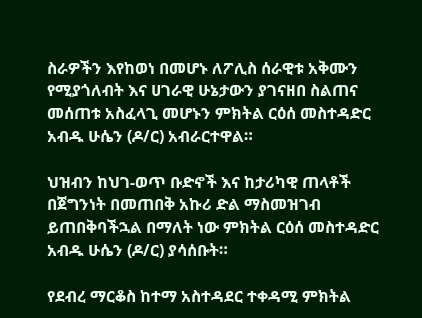ስራዎችን እየከወነ በመሆኑ ለፖሊስ ሰራዊቱ አቅሙን የሚያጎለብት እና ሀገራዊ ሁኔታውን ያገናዘበ ስልጠና መሰጠቱ አስፈላጊ መሆኑን ምክትል ርዕሰ መስተዳድር አብዱ ሁሴን (ዶ/ር) አብራርተዋል።

ህዝብን ከህገ-ወጥ ቡድኖች እና ከታሪካዊ ጠላቶች በጀግንነት በመጠበቅ አኩሪ ድል ማስመዝገብ ይጠበቅባችኋል በማለት ነው ምክትል ርዕሰ መስተዳድር አብዱ ሁሴን (ዶ/ር) ያሳሰቡት።

የደብረ ማርቆስ ከተማ አስተዳደር ተቀዳሚ ምክትል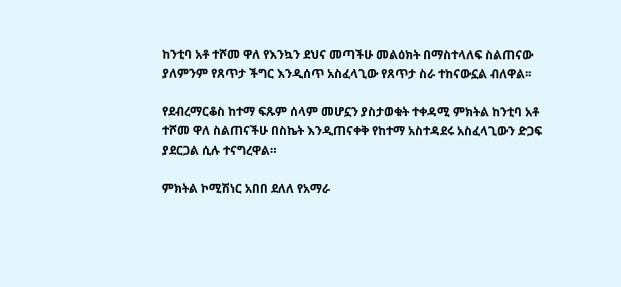ከንቲባ አቶ ተሾመ ዋለ የእንኳን ደህና መጣችሁ መልዕክት በማስተላለፍ ስልጠናው ያለምንም የጸጥታ ችግር እንዲሰጥ አስፈላጊው የጸጥታ ስራ ተከናውኗል ብለዋል፡፡

የደብረማርቆስ ከተማ ፍጹም ሰላም መሆኗን ያስታወቁት ተቀዳሚ ምክትል ከንቲባ አቶ ተሾመ ዋለ ስልጠናችሁ በስኬት እንዲጠናቀቅ የከተማ አስተዳደሩ አስፈላጊውን ድጋፍ ያደርጋል ሲሉ ተናግረዋል።

ምክትል ኮሚሽነር አበበ ደለለ የአማራ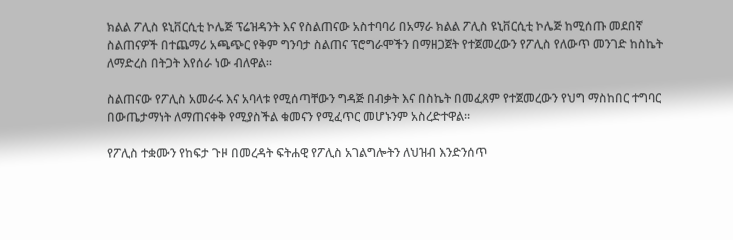ክልል ፖሊስ ዩኒቨርሲቲ ኮሌጅ ፕሬዝዳንት እና የስልጠናው አስተባባሪ በአማራ ክልል ፖሊስ ዩኒቨርሲቲ ኮሌጅ ከሚሰጡ መደበኛ ስልጠናዎች በተጨማሪ አጫጭር የቅም ግንባታ ስልጠና ፕሮግራሞችን በማዘጋጀት የተጀመረውን የፖሊስ የለውጥ መንገድ ከስኬት ለማድረስ በትጋት እየሰራ ነው ብለዋል።

ስልጠናው የፖሊስ አመራሩ እና አባላቱ የሚሰጣቸውን ግዳጅ በብቃት እና በስኬት በመፈጸም የተጀመረውን የህግ ማስከበር ተግባር በውጤታማነት ለማጠናቀቅ የሚያስችል ቁመናን የሚፈጥር መሆኑንም አስረድተዋል።

የፖሊስ ተቋሙን የከፍታ ጉዞ በመረዳት ፍትሐዊ የፖሊስ አገልግሎትን ለህዝብ እንድንሰጥ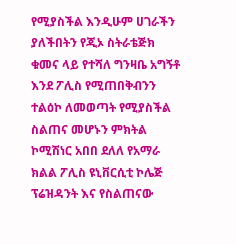የሚያስችል እንዲሁም ሀገራችን ያለችበትን የጂኦ ስትራቴጅክ ቁመና ላይ የተሻለ ግንዛቤ አግኝቶ እንደ ፖሊስ የሚጠበቅብንን ተልዕኮ ለመወጣት የሚያስችል ስልጠና መሆኑን ምክትል ኮሚሽነር አበበ ደለለ የአማራ ክልል ፖሊስ ዩኒቨርሲቲ ኮሌጅ ፕሬዝዳንት እና የስልጠናው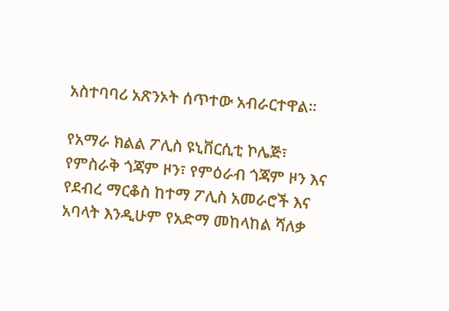አስተባባሪ አጽንኦት ሰጥተው አብራርተዋል።

የአማራ ክልል ፖሊስ ዩኒቨርሲቲ ኮሌጅ፣ የምስራቅ ጎጃም ዞን፣ የምዕራብ ጎጃም ዞን እና የደብረ ማርቆስ ከተማ ፖሊስ አመራሮች እና አባላት እንዲሁም የአድማ መከላከል ሻለቃ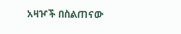አዛዦች በስልጠናው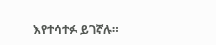እየተሳተፉ ይገኛሉ።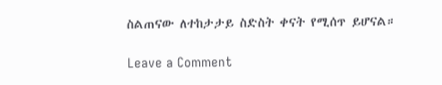ስልጠናው ለተከታታይ ስድስት ቀናት የሚሰጥ ይሆናል።

Leave a Comment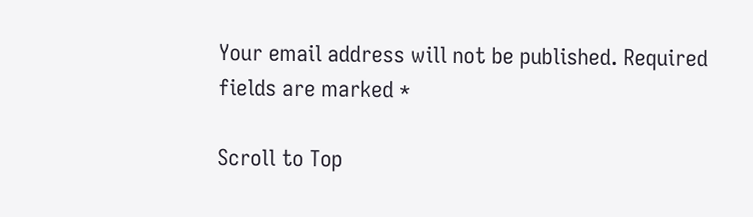Your email address will not be published. Required fields are marked *

Scroll to Top